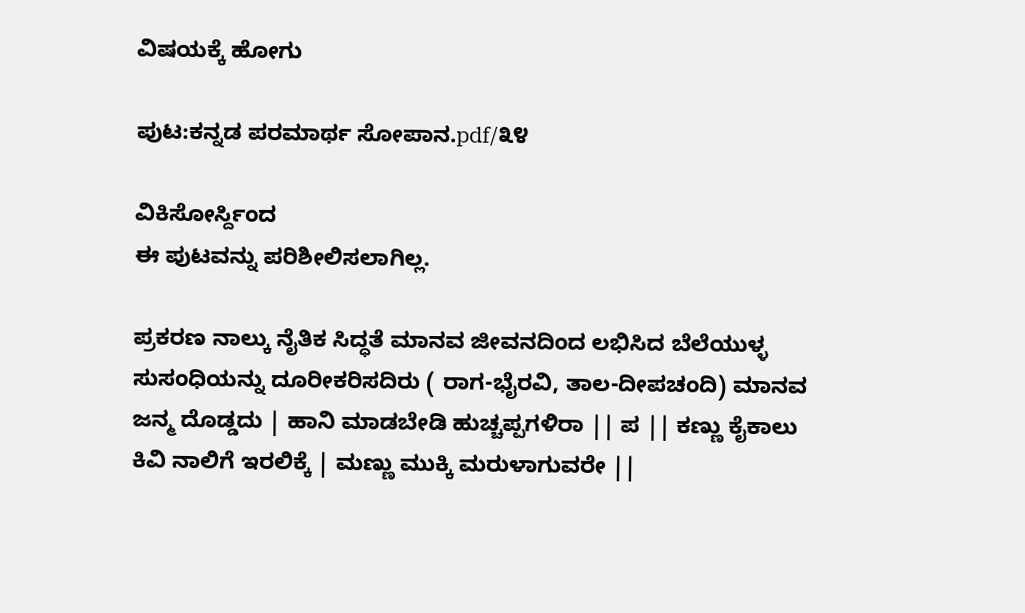ವಿಷಯಕ್ಕೆ ಹೋಗು

ಪುಟ:ಕನ್ನಡ ಪರಮಾರ್ಥ ಸೋಪಾನ.pdf/೩೪

ವಿಕಿಸೋರ್ಸ್ದಿಂದ
ಈ ಪುಟವನ್ನು ಪರಿಶೀಲಿಸಲಾಗಿಲ್ಲ.

ಪ್ರಕರಣ ನಾಲ್ಕು ನೈತಿಕ ಸಿದ್ಧತೆ ಮಾನವ ಜೀವನದಿಂದ ಲಭಿಸಿದ ಬೆಲೆಯುಳ್ಳ ಸುಸಂಧಿಯನ್ನು ದೂರೀಕರಿಸದಿರು ( ರಾಗ-ಭೈರವಿ, ತಾಲ-ದೀಪಚಂದಿ) ಮಾನವ ಜನ್ಮ ದೊಡ್ಡದು | ಹಾನಿ ಮಾಡಬೇಡಿ ಹುಚ್ಚಪ್ಪಗಳಿರಾ || ಪ || ಕಣ್ಣು ಕೈಕಾಲು ಕಿವಿ ನಾಲಿಗೆ ಇರಲಿಕ್ಕೆ | ಮಣ್ಣು ಮುಕ್ಕಿ ಮರುಳಾಗುವರೇ ||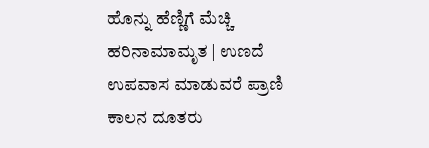ಹೊನ್ನು ಹೆಣ್ಣಿಗೆ ಮೆಚ್ಚಿ ಹರಿನಾಮಾಮೃತ | ಉಣದೆ ಉಪವಾಸ ಮಾಡುವರೆ ಪ್ರಾಣಿ ಕಾಲನ ದೂತರು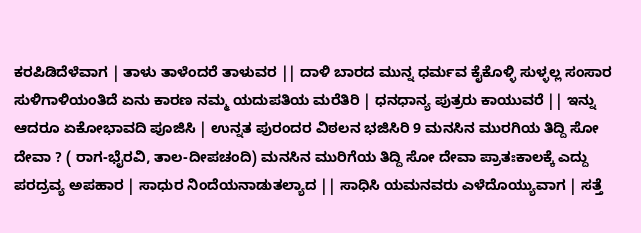ಕರಪಿಡಿದೆಳೆವಾಗ | ತಾಳು ತಾಳೆಂದರೆ ತಾಳುವರ || ದಾಳಿ ಬಾರದ ಮುನ್ನ ಧರ್ಮವ ಕೈಕೊಳ್ಳಿ ಸುಳ್ಳಲ್ಲ ಸಂಸಾರ ಸುಳಿಗಾಳಿಯಂತಿದೆ ಏನು ಕಾರಣ ನಮ್ಮ ಯದುಪತಿಯ ಮರೆತಿರಿ | ಧನಧಾನ್ಯ ಪುತ್ರರು ಕಾಯುವರೆ || ಇನ್ನು ಆದರೂ ಏಕೋಭಾವದಿ ಪೂಜಿಸಿ | ಉನ್ನತ ಪುರಂದರ ವಿಠಲನ ಭಜಿಸಿರಿ 9 ಮನಸಿನ ಮುರಗಿಯ ತಿದ್ದಿ ಸೋ ದೇವಾ ? ( ರಾಗ-ಭೈರವಿ, ತಾಲ-ದೀಪಚಂದಿ) ಮನಸಿನ ಮುರಿಗೆಯ ತಿದ್ದಿ ಸೋ ದೇವಾ ಪ್ರಾತಃಕಾಲಕ್ಕೆ ಎದ್ದು ಪರದ್ರವ್ಯ ಅಪಹಾರ | ಸಾಧುರ ನಿಂದೆಯನಾಡುತಲ್ಯಾದ || ಸಾಧಿಸಿ ಯಮನವರು ಎಳೆದೊಯ್ಯುವಾಗ | ಸತ್ತೆ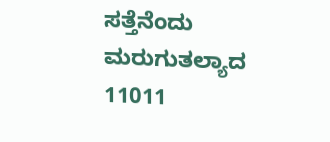ಸತ್ತೆನೆಂದು ಮರುಗುತಲ್ಯಾದ 11011